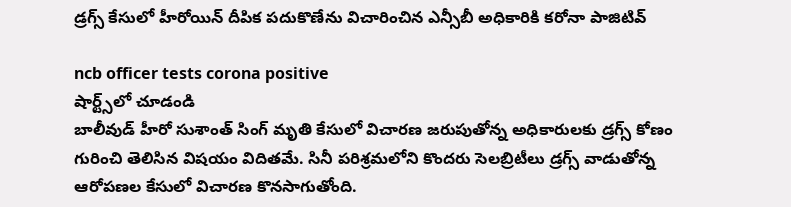డ్రగ్స్‌ కేసులో హీరోయిన్‌ దీపిక పదుకొణేను విచారించిన ఎన్సీబీ అధికారికి క‌రోనా పాజిటివ్

ncb officer tests corona positive
షార్ట్స్‌లో చూడండి
బాలీవుడ్ హీరో సుశాంత్ సింగ్ మృతి కేసులో విచారణ జరుపుతోన్న అధికారులకు డ్రగ్స్‌ కోణం గురించి తెలిసిన విషయం విదితమే. సినీ పరిశ్రమలో‌ని కొందరు సెలబ్రిటీలు డ్రగ్స్‌ వాడుతోన్న ఆరోపణల కేసులో విచారణ కొనసాగుతోంది.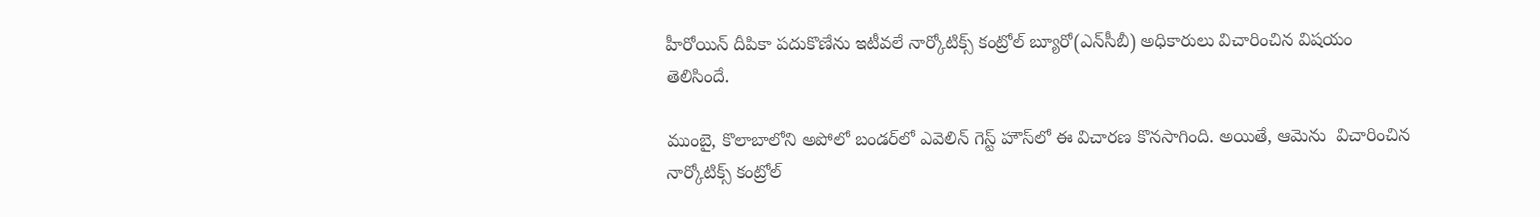హీరోయిన్‌ దీపికా పదుకొణేను ఇటీవలే నార్కోటిక్స్‌ కంట్రోల్‌ బ్యూరో(ఎన్‌సీబీ) అధికారులు విచారించిన విషయం తెలిసిందే.

ముంబై, కొలాబాలోని అపోలో బండర్‌లో ఎవెలిన్ గెస్ట్ హౌస్‌లో ఈ విచారణ కొనసాగింది. అయితే, ఆమెను  విచారించిన నార్కోటిక్స్ కంట్రోల్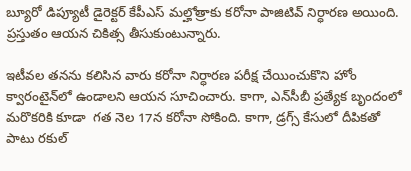బ్యూరో డిప్యూటీ డైరెక్ట‌ర్ కేపీఎస్ మ‌ల్హోత్రాకు క‌రోనా పాజిటివ్ నిర్ధారణ అయింది. ప్రస్తుతం ఆయన చికిత్స తీసుకుంటున్నారు.

ఇటీవల తనను కలిసిన వారు కరోనా నిర్ధారణ పరీక్ష చేయించుకొని హోం క్వారంటైన్‌లో ఉండాలని ఆయన సూచించారు. కాగా, ఎన్‌సీబీ ప్రత్యేక బృందంలో మరొకరికి కూడా  గత నెల 17న కరోనా సోకింది. కాగా, డ్రగ్స్‌ కేసులో దీపికతో పాటు రకుల్‌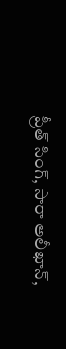ప్రీత్‌ సింగ్‌, సారా అలీఖాన్‌,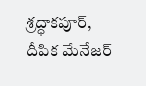శ్రద్ధాకపూర్, దీపిక మేనేజర్‌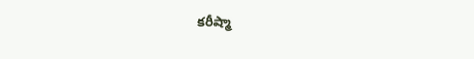కరీష్మా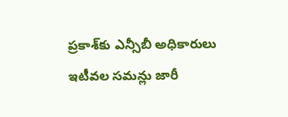ప్రకాశ్‌కు ఎన్సీబీ అధికారులు ఇటీవల సమన్లు జారీ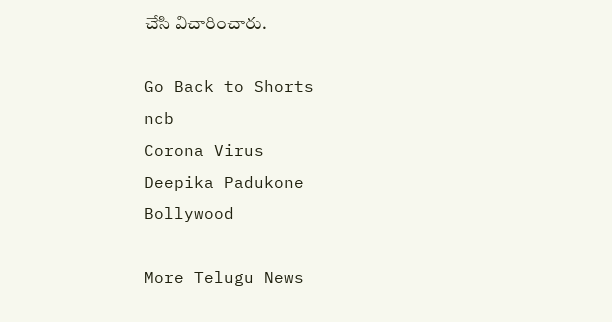చేసి విచారించారు.

Go Back to Shorts
ncb
Corona Virus
Deepika Padukone
Bollywood

More Telugu News